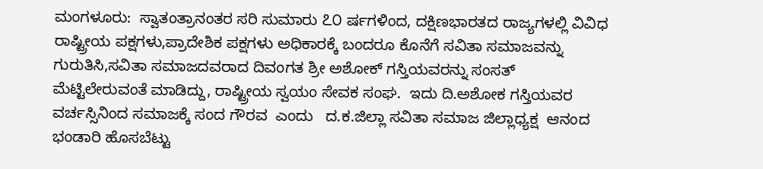ಮಂಗಳೂರು:  ಸ್ವಾತಂತ್ರಾನಂತರ ಸರಿ ಸುಮಾರು ೭೦ ರ್ಷಗಳಿಂದ, ದಕ್ಷಿಣಭಾರತದ ರಾಜ್ಯಗಳಲ್ಲಿ ವಿವಿಧ ರಾಷ್ಟ್ರೀಯ ಪಕ್ಷಗಳು,ಪ್ರಾದೇಶಿಕ ಪಕ್ಷಗಳು ಅಧಿಕಾರಕ್ಕೆ ಬಂದರೂ ಕೊನೆಗೆ ಸವಿತಾ ಸಮಾಜವನ್ನು ಗುರುತಿಸಿ,ಸವಿತಾ ಸಮಾಜದವರಾದ ದಿವಂಗತ ಶ್ರೀ ಅಶೋಕ್ ಗಸ್ತಿಯವರನ್ನು ಸಂಸತ್ ಮೆಟ್ಟಿಲೇರುವಂತೆ ಮಾಡಿದ್ದು, ರಾಷ್ಟ್ರೀಯ ಸ್ವಯಂ ಸೇವಕ ಸಂಘ.  ಇದು ದಿ.ಅಶೋಕ ಗಸ್ತಿಯವರ ವರ್ಚಸ್ಸಿನಿಂದ ಸಮಾಜಕ್ಕೆ ಸಂದ ಗೌರವ  ಎಂದು   ದ.ಕ.ಜಿಲ್ಲಾ ಸವಿತಾ ಸಮಾಜ ಜಿಲ್ಲಾಧ್ಯಕ್ಷ  ಆನಂದ ಭಂಡಾರಿ ಹೊಸಬೆಟ್ಟು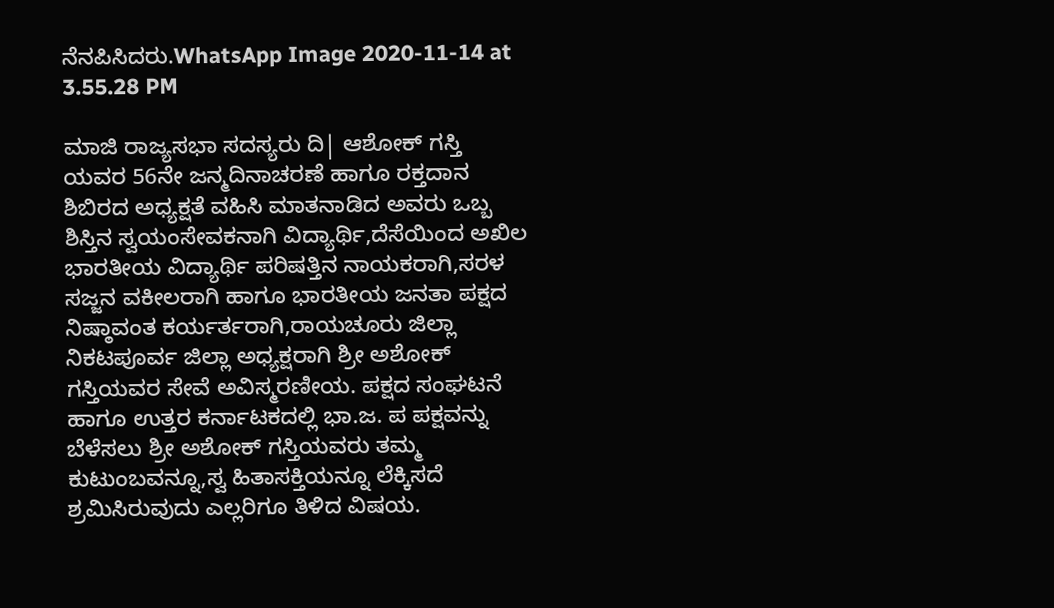ನೆನಪಿಸಿದರು.WhatsApp Image 2020-11-14 at 3.55.28 PM

ಮಾಜಿ ರಾಜ್ಯಸಭಾ ಸದಸ್ಯರು ದಿ| ಆಶೋಕ್ ಗಸ್ತಿ ಯವರ 56ನೇ ಜನ್ಮದಿನಾಚರಣೆ ಹಾಗೂ ರಕ್ತದಾನ ಶಿಬಿರದ ಅಧ್ಯಕ್ಷತೆ ವಹಿಸಿ ಮಾತನಾಡಿದ ಅವರು ಒಬ್ಬ ಶಿಸ್ತಿನ ಸ್ವಯಂಸೇವಕನಾಗಿ ವಿದ್ಯಾರ್ಥಿ,ದೆಸೆಯಿಂದ ಅಖಿಲ ಭಾರತೀಯ ವಿದ್ಯಾರ್ಥಿ ಪರಿಷತ್ತಿನ ನಾಯಕರಾಗಿ,ಸರಳ ಸಜ್ಜನ ವಕೀಲರಾಗಿ ಹಾಗೂ ಭಾರತೀಯ ಜನತಾ ಪಕ್ಷದ ನಿಷ್ಠಾವಂತ ಕರ್ಯರ್ತರಾಗಿ,ರಾಯಚೂರು ಜಿಲ್ಲಾ ನಿಕಟಪೂರ್ವ ಜಿಲ್ಲಾ ಅಧ್ಯಕ್ಷರಾಗಿ ಶ್ರೀ ಅಶೋಕ್ ಗಸ್ತಿಯವರ ಸೇವೆ ಅವಿಸ್ಮರಣೀಯ. ಪಕ್ಷದ ಸಂಘಟನೆ ಹಾಗೂ ಉತ್ತರ ಕರ್ನಾಟಕದಲ್ಲಿ ಭಾ.ಜ. ಪ ಪಕ್ಷವನ್ನು ಬೆಳೆಸಲು ಶ್ರೀ ಅಶೋಕ್ ಗಸ್ತಿಯವರು ತಮ್ಮ ಕುಟುಂಬವನ್ನೂ,ಸ್ವ ಹಿತಾಸಕ್ತಿಯನ್ನೂ ಲೆಕ್ಕಿಸದೆ ಶ್ರಮಿಸಿರುವುದು ಎಲ್ಲರಿಗೂ ತಿಳಿದ ವಿಷಯ.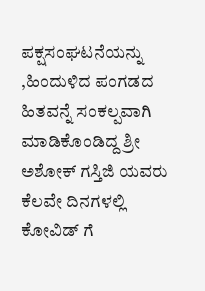ಪಕ್ಷಸಂಘಟನೆಯನ್ನು ,ಹಿಂದುಳಿದ ಪಂಗಡದ ಹಿತವನ್ನೆ ಸಂಕಲ್ಪವಾಗಿ ಮಾಡಿಕೊಂಡಿದ್ದ ಶ್ರೀ ಅಶೋಕ್ ಗಸ್ತಿಜಿ ಯವರು ಕೆಲವೇ ದಿನಗಳಲ್ಲಿ ಕೋವಿಡ್ ಗೆ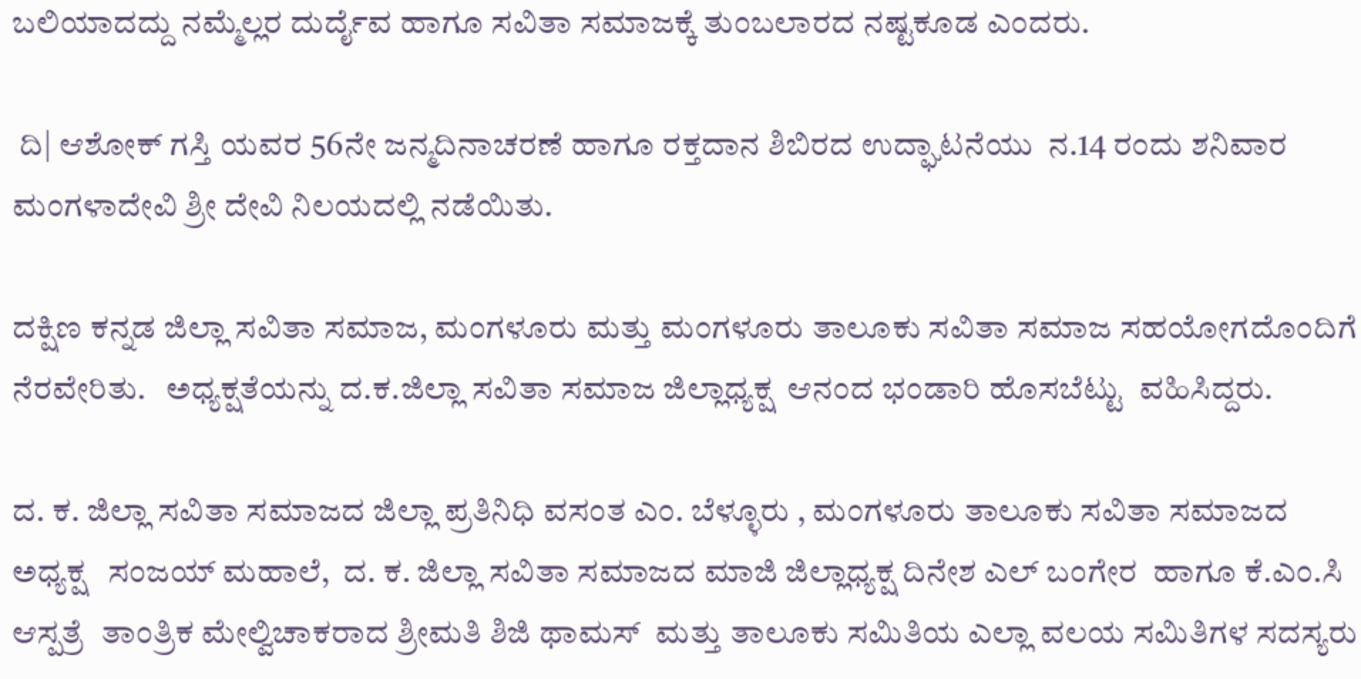ಬಲಿಯಾದದ್ದು ನಮ್ಮೆಲ್ಲರ ದುರ್ದೈವ ಹಾಗೂ ಸವಿತಾ ಸಮಾಜಕ್ಕೆ ತುಂಬಲಾರದ ನಷ್ಟಕೂಡ ಎಂದರು.

 ದಿ| ಆಶೋಕ್ ಗಸ್ತಿ ಯವರ 56ನೇ ಜನ್ಮದಿನಾಚರಣೆ ಹಾಗೂ ರಕ್ತದಾನ ಶಿಬಿರದ ಉದ್ಘಾಟನೆಯು  ನ.14 ರಂದು ಶನಿವಾರ  ಮಂಗಳಾದೇವಿ ಶ್ರೀ ದೇವಿ ನಿಲಯದಲ್ಲಿ ನಡೆಯಿತು.

ದಕ್ಷಿಣ ಕನ್ನಡ ಜಿಲ್ಲಾ ಸವಿತಾ ಸಮಾಜ, ಮಂಗಳೂರು ಮತ್ತು ಮಂಗಳೂರು ತಾಲೂಕು ಸವಿತಾ ಸಮಾಜ ಸಹಯೋಗದೊಂದಿಗೆ ನೆರವೇರಿತು.   ಅಧ್ಯಕ್ಷತೆಯನ್ನು ದ.ಕ.ಜಿಲ್ಲಾ ಸವಿತಾ ಸಮಾಜ ಜಿಲ್ಲಾಧ್ಯಕ್ಷ  ಆನಂದ ಭಂಡಾರಿ ಹೊಸಬೆಟ್ಟು  ವಹಿಸಿದ್ದರು.

ದ. ಕ. ಜಿಲ್ಲಾ ಸವಿತಾ ಸಮಾಜದ ಜಿಲ್ಲಾ ಪ್ರತಿನಿಧಿ ವಸಂತ ಎಂ. ಬೆಳ್ಳೂರು , ಮಂಗಳೂರು ತಾಲೂಕು ಸವಿತಾ ಸಮಾಜದ ಅಧ್ಯಕ್ಷ   ಸಂಜಯ್ ಮಹಾಲೆ,  ದ. ಕ. ಜಿಲ್ಲಾ ಸವಿತಾ ಸಮಾಜದ ಮಾಜಿ ಜಿಲ್ಲಾಧ್ಯಕ್ಷ ದಿನೇಶ ಎಲ್ ಬಂಗೇರ  ಹಾಗೂ ಕೆ.ಎಂ.ಸಿ ಆಸ್ಪತ್ರೆ  ತಾಂತ್ರಿಕ ಮೇಲ್ವಿಚಾಕರಾದ ಶ್ರೀಮತಿ ಶಿಜಿ ಥಾಮಸ್  ಮತ್ತು ತಾಲೂಕು ಸಮಿತಿಯ ಎಲ್ಲಾ ವಲಯ ಸಮಿತಿಗಳ ಸದಸ್ಯರು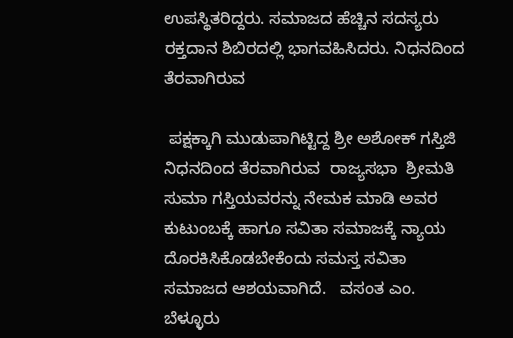ಉಪಸ್ಥಿತರಿದ್ದರು. ಸಮಾಜದ ಹೆಚ್ಚಿನ ಸದಸ್ಯರು ರಕ್ತದಾನ ಶಿಬಿರದಲ್ಲಿ ಭಾಗವಹಿಸಿದರು. ನಿಧನದಿಂದ ತೆರವಾಗಿರುವ

 ಪಕ್ಷಕ್ಕಾಗಿ ಮುಡುಪಾಗಿಟ್ಟಿದ್ದ ಶ್ರೀ ಅಶೋಕ್ ಗಸ್ತಿಜಿ ನಿಧನದಿಂದ ತೆರವಾಗಿರುವ  ರಾಜ್ಯಸಭಾ  ಶ್ರೀಮತಿ ಸುಮಾ ಗಸ್ತಿಯವರನ್ನು ನೇಮಕ ಮಾಡಿ ಅವರ ಕುಟುಂಬಕ್ಕೆ ಹಾಗೂ ಸವಿತಾ ಸಮಾಜಕ್ಕೆ ನ್ಯಾಯ ದೊರಕಿಸಿಕೊಡಬೇಕೆಂದು ಸಮಸ್ತ ಸವಿತಾ ಸಮಾಜದ ಆಶಯವಾಗಿದೆ.   ವಸಂತ ಎಂ. ಬೆಳ್ಳೂರು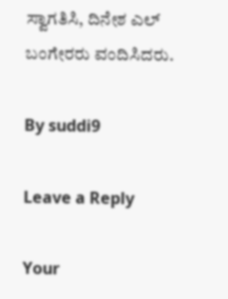ಸ್ವಾಗತಿಸಿ, ದಿನೇಶ ಎಲ್ ಬಂಗೇರರು ವಂದಿಸಿದರು.

By suddi9

Leave a Reply

Your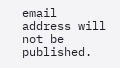email address will not be published.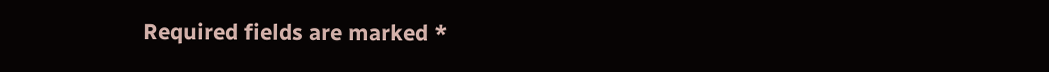Required fields are marked *